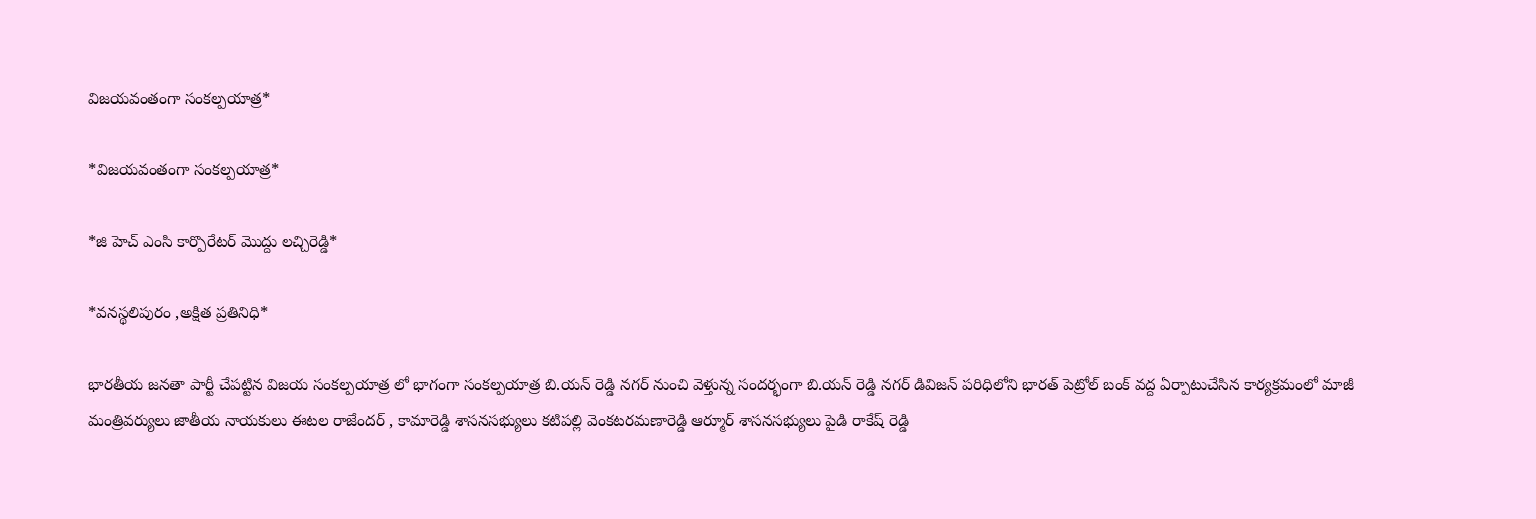విజయవంతంగా సంకల్పయాత్ర*

*విజయవంతంగా సంకల్పయాత్ర*

*జి హెచ్ ఎంసి కార్పొరేటర్ మొద్దు లచ్చిరెడ్డి*

*వనస్థలిపురం ,అక్షిత ప్రతినిధి*

భారతీయ జనతా పార్టీ చేపట్టిన విజయ సంకల్పయాత్ర లో భాగంగా సంకల్పయాత్ర బి.యన్ రెడ్డి నగర్ నుంచి వెళ్తున్న సందర్భంగా బి.యన్ రెడ్డి నగర్ డివిజన్ పరిధిలోని భారత్ పెట్రోల్ బంక్ వద్ద ఏర్పాటుచేసిన కార్యక్రమంలో మాజీ మంత్రివర్యులు జాతీయ నాయకులు ఈటల రాజేందర్ , కామారెడ్డి శాసనసభ్యులు కటిపల్లి వెంకటరమణారెడ్డి ఆర్మూర్ శాసనసభ్యులు పైడి రాకేష్ రెడ్డి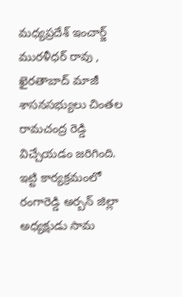మధ్యప్రదేశ్ ఇంచార్జ్ మురళీధర్ రావు , ఖైరతాబాద్ మాజీ శాసనసభ్యులు చింతల రామచంద్ర రెడ్డి విచ్చేయడం జరిగింది. ఇట్టి కార్యక్రమంలో రంగారెడ్డి అర్బన్ జిల్లా అధ్యక్షుడు సామ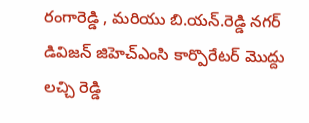రంగారెడ్డి , మరియు బి.యన్.రెడ్డి నగర్ డివిజన్ జిహెచ్ఎంసి కార్పొరేటర్ మొద్దు లచ్చి రెడ్డి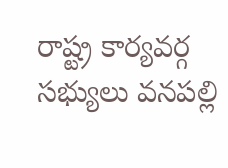రాష్ట్ర కార్యవర్గ సభ్యులు వనపల్లి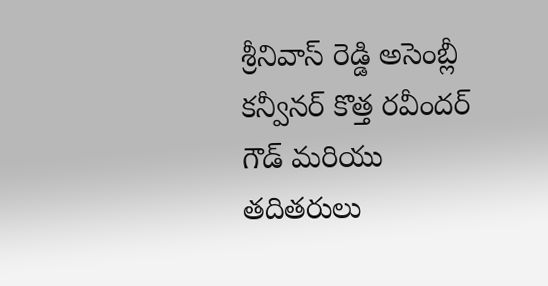శ్రీనివాస్ రెడ్డి అసెంబ్లీ కన్వీనర్ కొత్త రవీందర్ గౌడ్ మరియు తదితరులు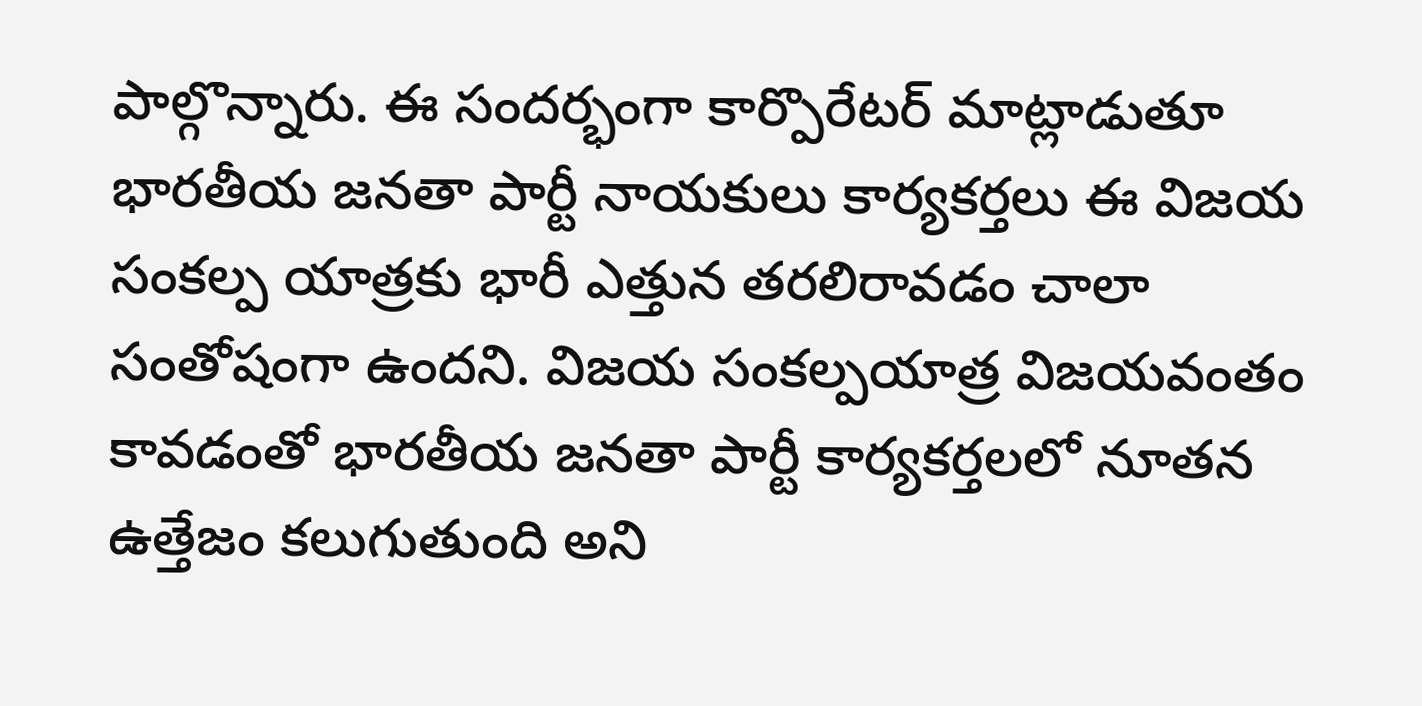పాల్గొన్నారు. ఈ సందర్భంగా కార్పొరేటర్ మాట్లాడుతూ భారతీయ జనతా పార్టీ నాయకులు కార్యకర్తలు ఈ విజయ సంకల్ప యాత్రకు భారీ ఎత్తున తరలిరావడం చాలా సంతోషంగా ఉందని. విజయ సంకల్పయాత్ర విజయవంతం కావడంతో భారతీయ జనతా పార్టీ కార్యకర్తలలో నూతన ఉత్తేజం కలుగుతుంది అని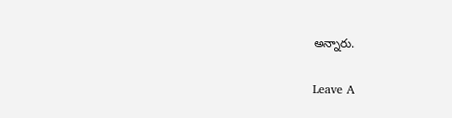అన్నారు.

Leave A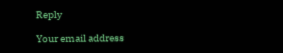Reply

Your email address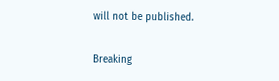will not be published.

Breaking